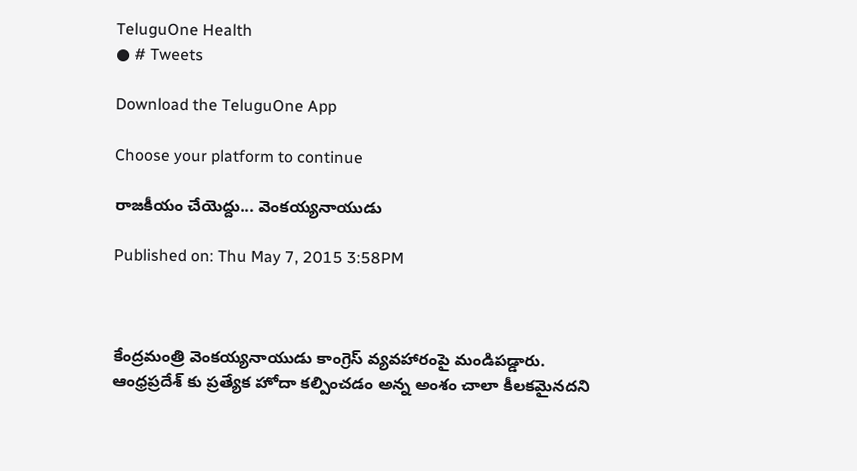TeluguOne Health
● # Tweets

Download the TeluguOne App

Choose your platform to continue

రాజకీయం చేయెద్దు... వెంకయ్యనాయుడు

Published on: Thu May 7, 2015 3:58PM



కేంద్రమంత్రి వెంకయ్యనాయుడు కాంగ్రెస్ వ్యవహారంపై మండిపడ్డారు. ఆంధ్రప్రదేశ్ కు ప్రత్యేక హోదా కల్పించడం అన్న అంశం చాలా కీలకమైనదని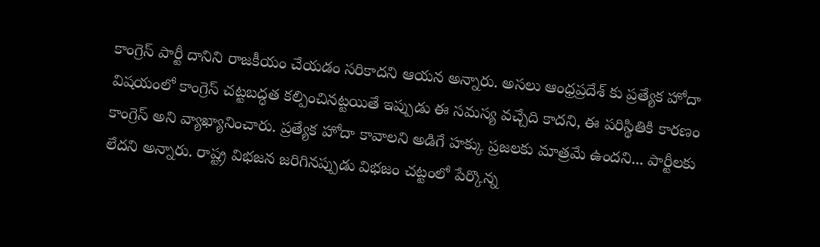కాంగ్రెస్ పార్టీ దానిని రాజకీయం చేయడం సరికాదని ఆయన అన్నారు. అసలు ఆంధ్రప్రదేశ్ కు ప్రత్యేక హోదా విషయంలో కాంగ్రెస్ చట్టబద్ధత కల్పించినట్టయితే ఇప్పుడు ఈ సమస్య వచ్చేది కాదని, ఈ పరిస్థితికి కారణం కాంగ్రెస్ అని వ్యాఖ్యానించారు. ప్రత్యేక హోదా కావాలని అడిగే హక్కు ప్రజలకు మాత్రమే ఉందని... పార్టీలకు లేదని అన్నారు. రాష్ట్ర విభజన జరిగినప్పుడు విభజం చట్టంలో పేర్కొన్న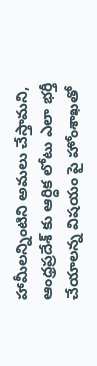హామీలన్నింటిని అమలు చేస్తామని, ఆంధ్రప్రదేశ్ కు ఆర్ధిక లోటు ఎలా భర్తీ చేయాలన్న విషయం పై హోంశాఖతో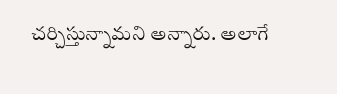చర్చిస్తున్నామని అన్నారు. అలాగే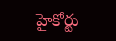హైకోర్టు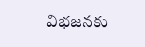విభజనకు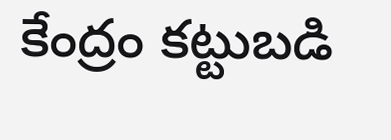కేంద్రం కట్టుబడి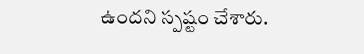ఉందని స్పష్టం చేశారు.